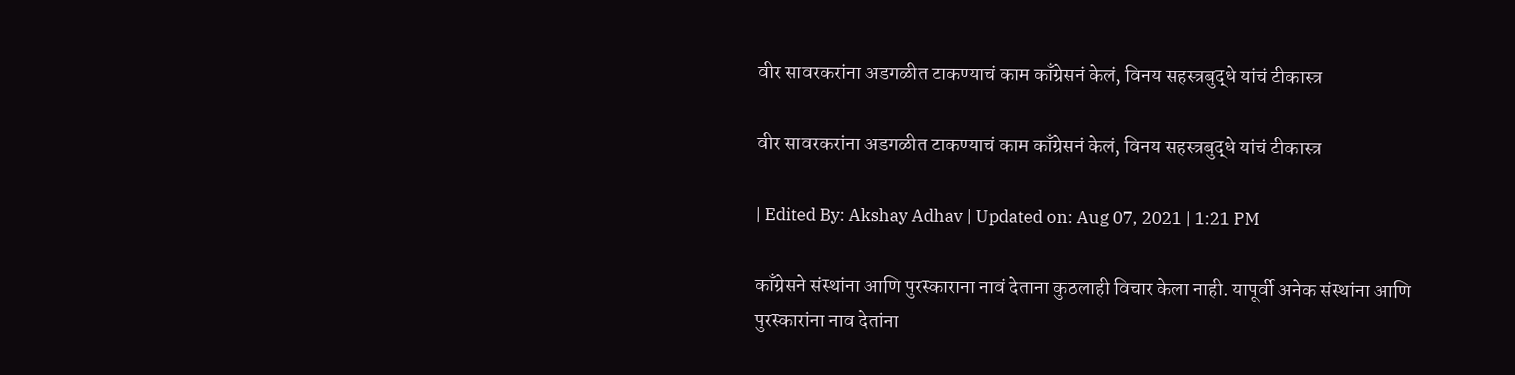वीर सावरकरांना अडगळीत टाकण्याचं काम काँग्रेसनं केलं, विनय सहस्त्रबुद्धे यांचं टीकास्त्र

वीर सावरकरांना अडगळीत टाकण्याचं काम काँग्रेसनं केलं, विनय सहस्त्रबुद्धे यांचं टीकास्त्र

| Edited By: Akshay Adhav | Updated on: Aug 07, 2021 | 1:21 PM

काँग्रेसने संस्थांना आणि पुरस्काराना नावं देताना कुठलाही विचार केला नाही. यापूर्वी अनेक संस्थांना आणि पुरस्कारांना नाव देतांना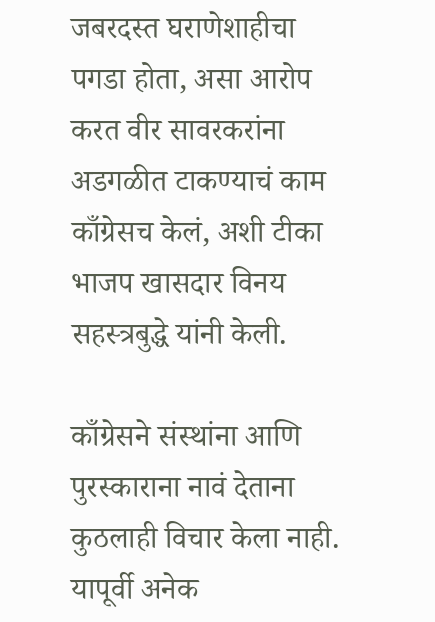जबरदस्त घराणेशाहीचा पगडा होता, असा आरोप करत वीर सावरकरांना अडगळीत टाकण्याचं काम काँग्रेसच केलं, अशी टीका भाजप खासदार विनय सहस्त्रबुद्धे यांनी केली.

काँग्रेसने संस्थांना आणि पुरस्काराना नावं देताना कुठलाही विचार केला नाही. यापूर्वी अनेक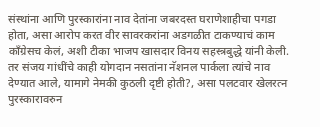संस्थांना आणि पुरस्कारांना नाव देतांना जबरदस्त घराणेशाहीचा पगडा होता, असा आरोप करत वीर सावरकरांना अडगळीत टाकण्याचं काम काँग्रेसच केलं, अशी टीका भाजप खासदार विनय सहस्त्रबुद्धे यांनी केली. तर संजय गांधींचे काही योगदान नसतांना नॅशनल पार्कला त्यांचे नाव देण्यात आले, यामागे नेमकी कुठली दृष्टी होती?, असा पलटवार खेलरत्न पुरस्कारावरुन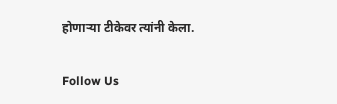होणाऱ्या टीकेवर त्यांनी केला.

Follow Us